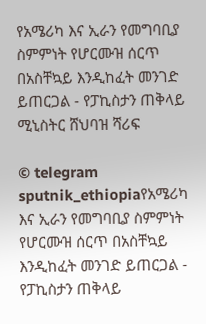የአሜሪካ እና ኢራን የመግባቢያ ስምምነት የሆርሙዝ ሰርጥ በአስቸኳይ እንዲከፈት መንገድ ይጠርጋል - የፓኪስታን ጠቅላይ ሚኒስትር ሸህባዝ ሻሪፍ

© telegram sputnik_ethiopiaየአሜሪካ እና ኢራን የመግባቢያ ስምምነት የሆርሙዝ ሰርጥ በአስቸኳይ እንዲከፈት መንገድ ይጠርጋል - የፓኪስታን ጠቅላይ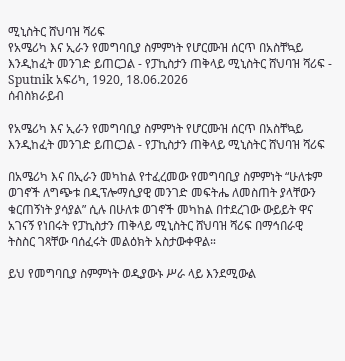ሚኒስትር ሸህባዝ ሻሪፍ
የአሜሪካ እና ኢራን የመግባቢያ ስምምነት የሆርሙዝ ሰርጥ በአስቸኳይ እንዲከፈት መንገድ ይጠርጋል - የፓኪስታን ጠቅላይ ሚኒስትር ሸህባዝ ሻሪፍ - Sputnik አፍሪካ, 1920, 18.06.2026
ሰብስክራይብ

የአሜሪካ እና ኢራን የመግባቢያ ስምምነት የሆርሙዝ ሰርጥ በአስቸኳይ እንዲከፈት መንገድ ይጠርጋል - የፓኪስታን ጠቅላይ ሚኒስትር ሸህባዝ ሻሪፍ

በአሜሪካ እና በኢራን መካከል የተፈረመው የመግባቢያ ስምምነት “ሁለቱም ወገኖች ለግጭቱ በዲፕሎማሲያዊ መንገድ መፍትሔ ለመስጠት ያላቸውን ቁርጠኝነት ያሳያል” ሲሉ በሁለቱ ወገኖች መካከል በተደረገው ውይይት ዋና አገናኝ የነበሩት የፓኪስታን ጠቅላይ ሚኒስትር ሸህባዝ ሻሪፍ በማኅበራዊ ትስስር ገጻቸው ባሰፈሩት መልዕክት አስታውቀዋል።

ይህ የመግባቢያ ስምምነት ወዲያውኑ ሥራ ላይ እንደሚውል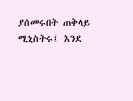ያሰመሩበት ጠቅላይ ሚኒስትሩ፤ እንደ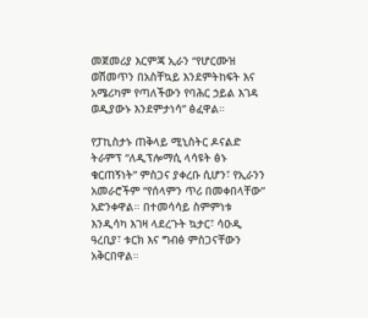መጀመሪያ እርምጃ ኢራን “የሆርሙዝ ወሽመጥን በአስቸኳይ እንደምትከፍት እና አሜሪካም የጣለችውን የባሕር ኃይል እገዳ ወዲያውኑ እንደምታነሳ” ፅፈዋል።

የፓኪስታኑ ጠቅላይ ሚኒስትር ዶናልድ ትራምፕ “ለዲፕሎማሲ ላሳዩት ፅኑ ቁርጠኝነት” ምስጋና ያቀረቡ ሲሆን፣ የኢራንን አመራሮችም “የሰላምን ጥሪ በመቀበላቸው” አድንቀዋል። በተመሳሳይ ስምምነቱ እንዲሳካ እገዛ ላደረጉት ኳታር፣ ሳዑዲ ዓረቢያ፣ ቱርክ እና ግብፅ ምስጋናቸውን አቅርበዋል።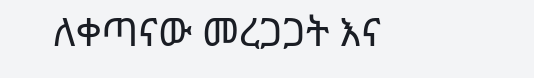ለቀጣናው መረጋጋት እና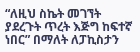“ለዚህ ስኬት መገኘት ያደረጉት ጥረት እጅግ ከፍተኛ ነበር” በማለት ለፓኪስታን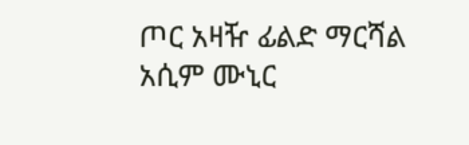ጦር አዛዥ ፊልድ ማርሻል አሲም ሙኒር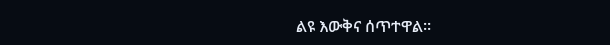ልዩ እውቅና ሰጥተዋል።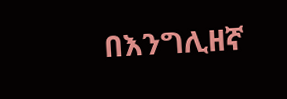በእንግሊዘኛ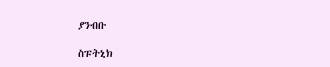ያንብቡ

ስፑትኒክ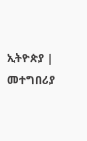ኢትዮጵያ | መተግበሪያ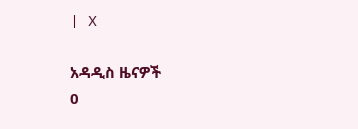| X

አዳዲስ ዜናዎች
0